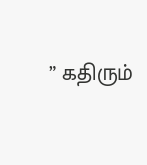” கதிரும்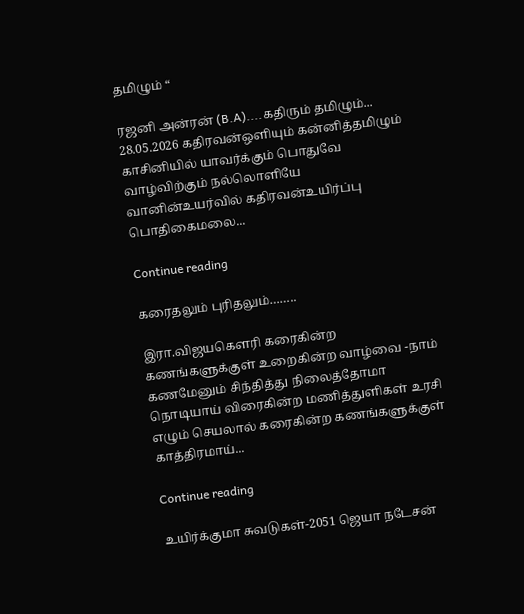தமிழும் “

ரஜனி அன்ரன் (B.A)....கதிரும் தமிழும்... 28.05.2026 கதிரவன்ஒளியும் கன்னித்தமிழும் காசினியில் யாவர்க்கும் பொதுவே வாழ்விற்கும் நல்லொளியே வானின்உயர்வில் கதிரவன்உயிர்ப்பு பொதிகைமலை...

Continue reading

கரைதலும் புரிதலும்……..

இரா.விஜயகௌரி கரைகின்ற கணங்களுக்குள் உறைகின்ற வாழ்வை -நாம் கணமேனும் சிந்தித்து நிலைத்தோமா நொடியாய் விரைகின்ற மணித்துளிகள் உரசி எழும் செயலால் கரைகின்ற கணங்களுக்குள் காத்திரமாய்...

Continue reading

உயிர்க்குமா சுவடுகள்-2051 ஜெயா நடேசன்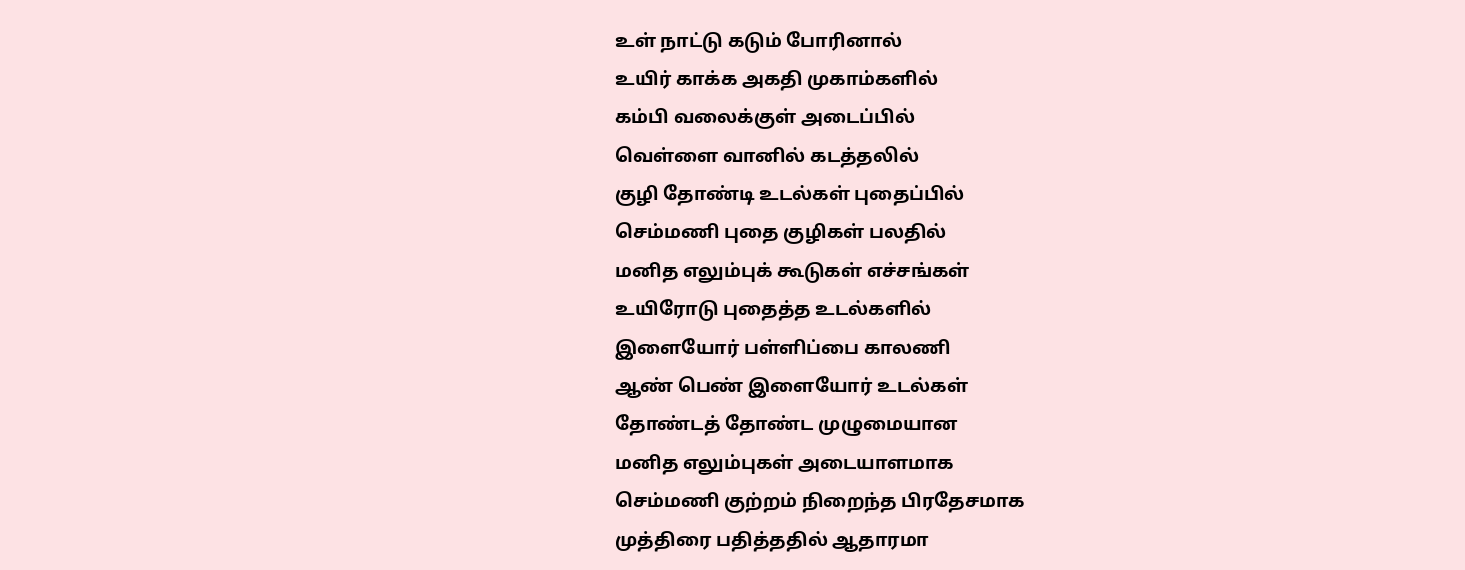உள் நாட்டு கடும் போரினால்
உயிர் காக்க அகதி முகாம்களில்
கம்பி வலைக்குள் அடைப்பில்
வெள்ளை வானில் கடத்தலில்
குழி தோண்டி உடல்கள் புதைப்பில்
செம்மணி புதை குழிகள் பலதில்
மனித எலும்புக் கூடுகள் எச்சங்கள்
உயிரோடு புதைத்த உடல்களில்
இளையோர் பள்ளிப்பை காலணி
ஆண் பெண் இளையோர் உடல்கள்
தோண்டத் தோண்ட முழுமையான
மனித எலும்புகள் அடையாளமாக
செம்மணி குற்றம் நிறைந்த பிரதேசமாக
முத்திரை பதித்ததில் ஆதாரமா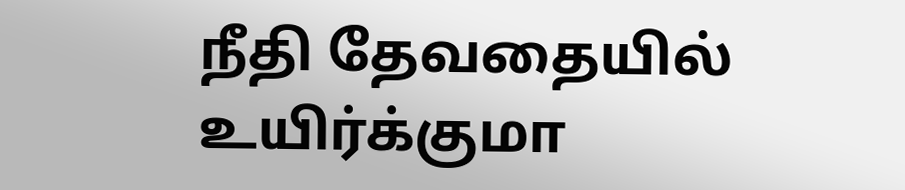நீதி தேவதையில் உயிர்க்குமா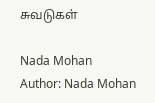சுவடுகள்

Nada Mohan
Author: Nada Mohan